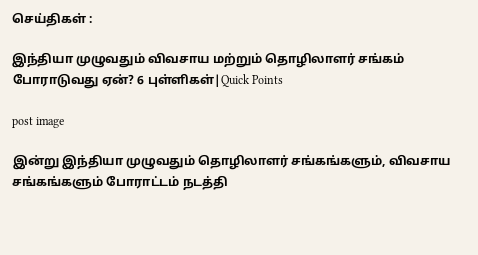செய்திகள் :

இந்தியா முழுவதும் விவசாய மற்றும் தொழிலாளர் சங்கம் போராடுவது ஏன்? 6 புள்ளிகள்|Quick Points

post image

இன்று இந்தியா முழுவதும் தொழிலாளர் சங்கங்களும், விவசாய சங்கங்களும் போராட்டம் நடத்தி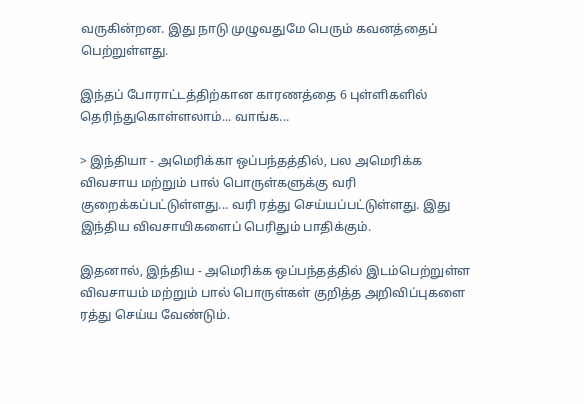வருகின்றன. இது நாடு முழுவதுமே பெரும் கவனத்தைப் பெற்றுள்ளது.

இந்தப் போராட்டத்திற்கான காரணத்தை 6 புள்ளிகளில் தெரிந்துகொள்ளலாம்... வாங்க...

> இந்தியா - அமெரிக்கா ஒப்பந்தத்தில், பல அமெரிக்க விவசாய மற்றும் பால் பொருள்களுக்கு வரி குறைக்கப்பட்டுள்ளது... வரி ரத்து செய்யப்பட்டுள்ளது. இது இந்திய விவசாயிகளைப் பெரிதும் பாதிக்கும்.

இதனால், இந்திய - அமெரிக்க ஒப்பந்தத்தில் இடம்பெற்றுள்ள விவசாயம் மற்றும் பால் பொருள்கள் குறித்த அறிவிப்புகளை ரத்து செய்ய வேண்டும்.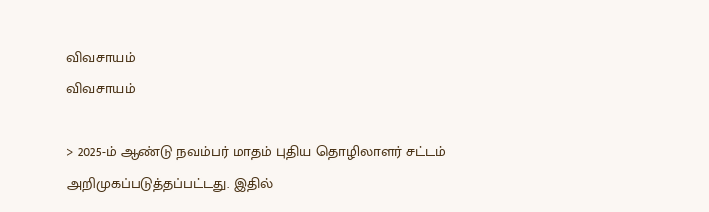விவசாயம்
விவசாயம்

> 2025-ம் ஆண்டு நவம்பர் மாதம் புதிய தொழிலாளர் சட்டம் அறிமுகப்படுத்தப்பட்டது. இதில்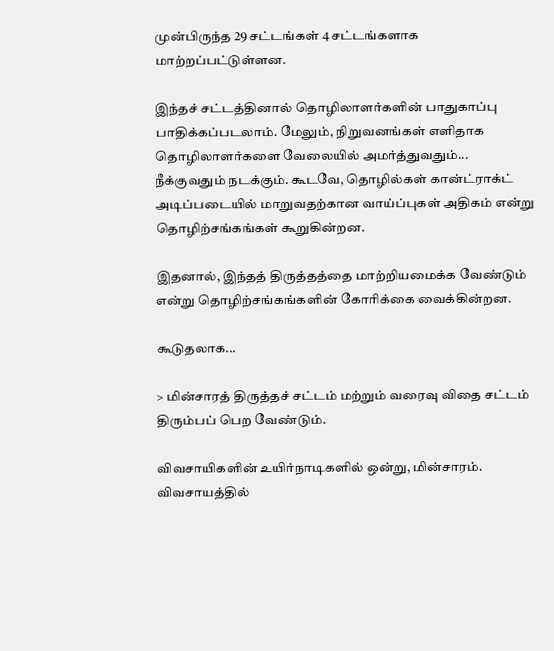முன்பிருந்த 29 சட்டங்கள் 4 சட்டங்களாக மாற்றப்பட்டுள்ளன.

இந்தச் சட்டத்தினால் தொழிலாளர்களின் பாதுகாப்பு பாதிக்கப்படலாம். மேலும், நிறுவனங்கள் எளிதாக தொழிலாளர்களை வேலையில் அமர்த்துவதும்... நீக்குவதும் நடக்கும். கூடவே, தொழில்கள் கான்ட்ராக்ட் அடிப்படையில் மாறுவதற்கான வாய்ப்புகள் அதிகம் என்று தொழிற்சங்கங்கள் கூறுகின்றன.

இதனால், இந்தத் திருத்தத்தை மாற்றியமைக்க வேண்டும் என்று தொழிற்சங்கங்களின் கோரிக்கை வைக்கின்றன.

கூடுதலாக...

> மின்சாரத் திருத்தச் சட்டம் மற்றும் வரைவு விதை சட்டம் திரும்பப் பெற வேண்டும்.

விவசாயிகளின் உயிர்நாடிகளில் ஒன்று, மின்சாரம். விவசாயத்தில்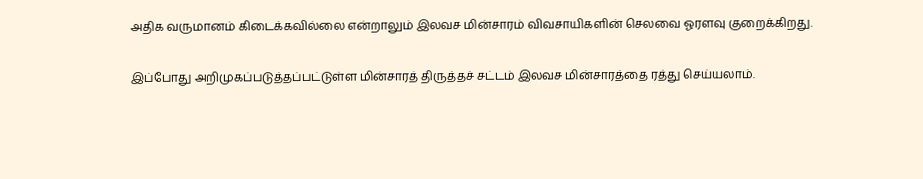அதிக வருமானம் கிடைக்கவில்லை என்றாலும் இலவச மின்சாரம் விவசாயிகளின் செலவை ஓரளவு குறைக்கிறது.

இப்போது அறிமுகப்படுத்தப்பட்டுள்ள மின்சாரத் திருத்தச் சட்டம் இலவச மின்சாரத்தை ரத்து செய்யலாம்.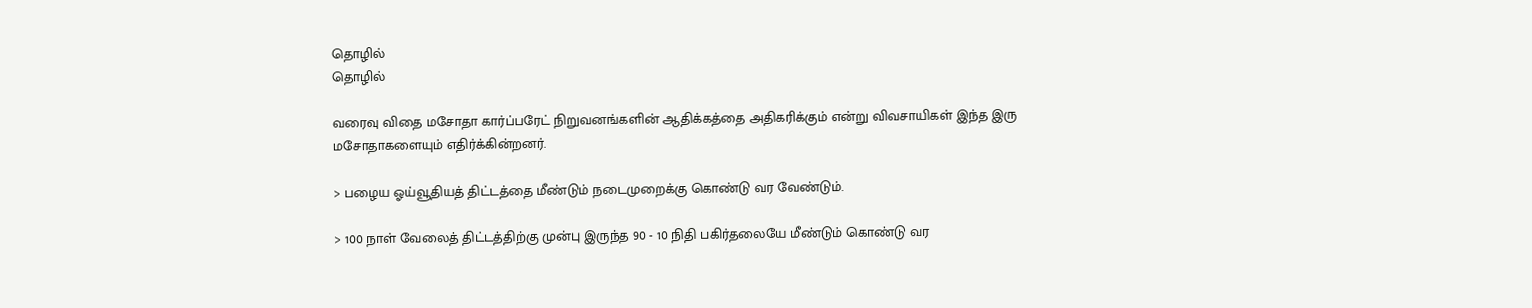தொழில்
தொழில்

வரைவு விதை மசோதா கார்ப்பரேட் நிறுவனங்களின் ஆதிக்கத்தை அதிகரிக்கும் என்று விவசாயிகள் இந்த இரு மசோதாகளையும் எதிர்க்கின்றனர்.

> பழைய ஓய்வூதியத் திட்டத்தை மீண்டும் நடைமுறைக்கு கொண்டு வர வேண்டும்.

> 100 நாள் வேலைத் திட்டத்திற்கு முன்பு இருந்த 90 - 10 நிதி பகிர்தலையே மீண்டும் கொண்டு வர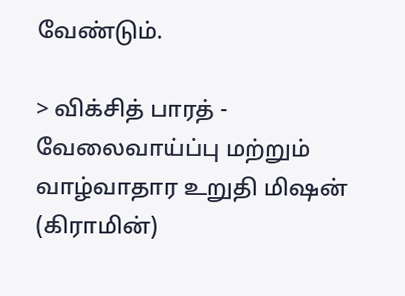வேண்டும்.

> விக்சித் பாரத் - வேலைவாய்ப்பு மற்றும் வாழ்வாதார உறுதி மிஷன் (கிராமின்)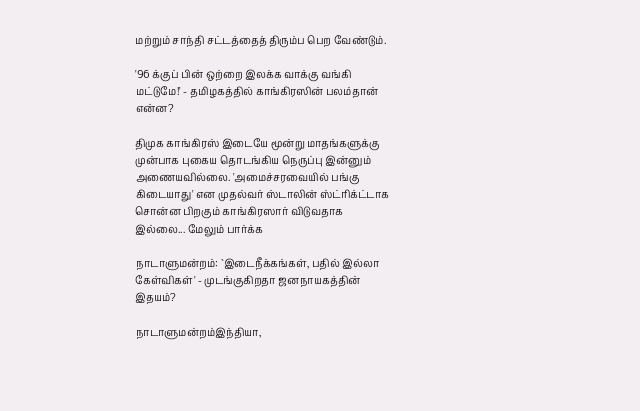மற்றும் சாந்தி சட்டத்தைத் திரும்ப பெற வேண்டும்.

'96 க்குப் பின் ஒற்றை இலக்க வாக்கு வங்கி மட்டுமே!' - தமிழகத்தில் காங்கிரஸின் பலம்தான் என்ன?

திமுக காங்கிரஸ் இடையே மூன்று மாதங்களுக்கு முன்பாக புகைய தொடங்கிய நெருப்பு இன்னும் அணையவில்லை. 'அமைச்சரவையில் பங்கு கிடையாது' என முதல்வர் ஸ்டாலின் ஸ்ட்ரிக்ட்டாக சொன்ன பிறகும் காங்கிரஸார் விடுவதாக இல்லை... மேலும் பார்க்க

நாடாளுமன்றம்: `இடைநீக்கங்கள், பதில் இல்லா கேள்விகள்' - முடங்குகிறதா ஜனநாயகத்தின் இதயம்?

நாடாளுமன்றம்இந்தியா,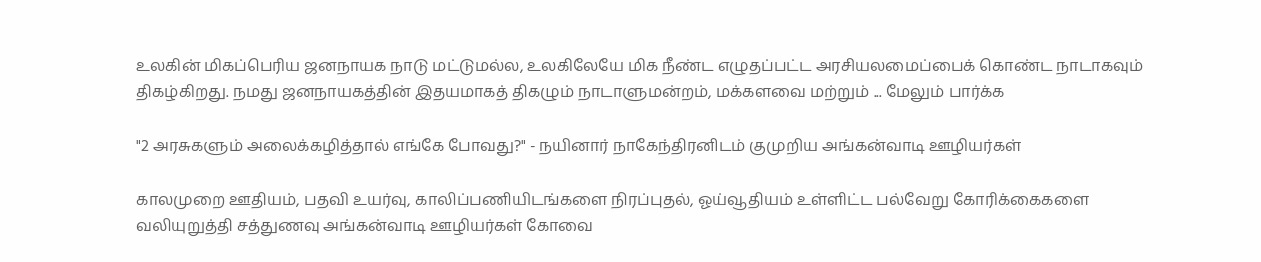உலகின் மிகப்பெரிய ஜனநாயக நாடு மட்டுமல்ல, உலகிலேயே மிக நீண்ட எழுதப்பட்ட அரசியலமைப்பைக் கொண்ட நாடாகவும் திகழ்கிறது. நமது ஜனநாயகத்தின் இதயமாகத் திகழும் நாடாளுமன்றம், மக்களவை மற்றும் ... மேலும் பார்க்க

"2 அரசுகளும் அலைக்கழித்தால் எங்கே போவது?" - நயினார் நாகேந்திரனிடம் குமுறிய அங்கன்வாடி ஊழியர்கள்

காலமுறை ஊதியம், பதவி உயர்வு, காலிப்பணியிடங்களை நிரப்புதல், ஓய்வூதியம் உள்ளிட்ட பல்வேறு கோரிக்கைகளை வலியுறுத்தி சத்துணவு அங்கன்வாடி ஊழியர்கள் கோவை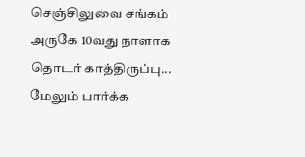செஞ்சிலுவை சங்கம் அருகே 10வது நாளாக தொடர் காத்திருப்பு... மேலும் பார்க்க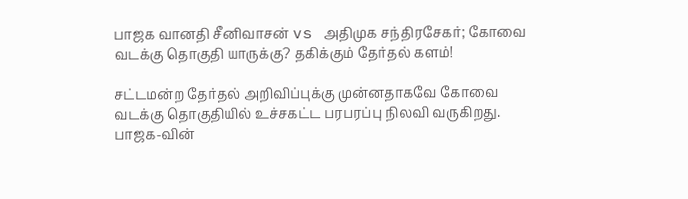பாஜக வானதி சீனிவாசன் vs அதிமுக சந்திரசேகர்; கோவை வடக்கு தொகுதி யாருக்கு? தகிக்கும் தேர்தல் களம்!

சட்டமன்ற தேர்தல் அறிவிப்புக்கு முன்னதாகவே கோவை வடக்கு தொகுதியில் உச்சகட்ட பரபரப்பு நிலவி வருகிறது. பாஜக-வின்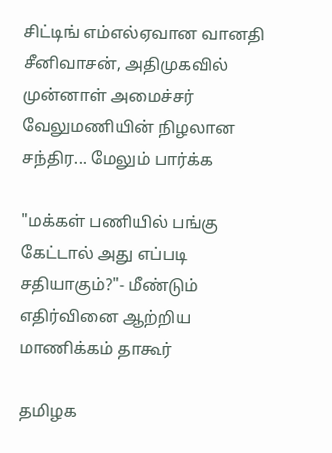சிட்டிங் எம்எல்ஏவான வானதி சீனிவாசன், அதிமுகவில் முன்னாள் அமைச்சர் வேலுமணியின் நிழலான சந்திர... மேலும் பார்க்க

"மக்கள் பணியில் பங்கு கேட்டால் அது எப்படி சதியாகும்?"- மீண்டும் எதிர்வினை ஆற்றிய மாணிக்கம் தாகூர்

தமிழக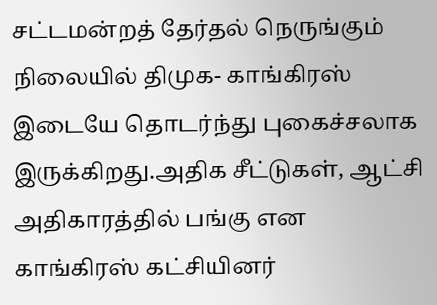சட்டமன்றத் தேர்தல் நெருங்கும் நிலையில் திமுக- காங்கிரஸ் இடையே தொடர்ந்து புகைச்சலாக இருக்கிறது.அதிக சீட்டுகள், ஆட்சி அதிகாரத்தில் பங்கு என காங்கிரஸ் கட்சியினர்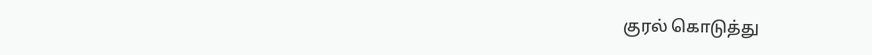குரல் கொடுத்து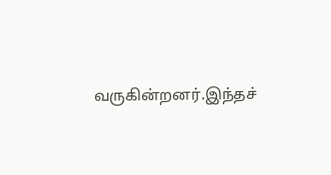வருகின்றனர்.இந்தச்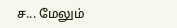ச... மேலும்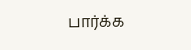பார்க்க